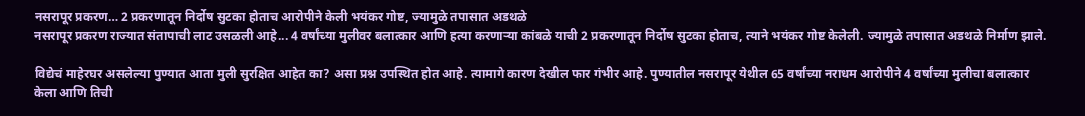नसरापूर प्रकरण… 2 प्रकरणातून निर्दोष सुटका होताच आरोपीने केली भयंकर गोष्ट, ज्यामुळे तपासात अडथळे
नसरापूर प्रकरण राज्यात संतापाची लाट उसळली आहे... 4 वर्षांच्या मुलीवर बलात्कार आणि हत्या करणाऱ्या कांबळे याची 2 प्रकरणातून निर्दोष सुटका होताच, त्याने भयंकर गोष्ट केलेली. ज्यामुळे तपासात अडथळे निर्माण झाले.

विद्येचं माहेरघर असलेल्या पुण्यात आता मुली सुरक्षित आहेत का? असा प्रश्न उपस्थित होत आहे. त्यामागे कारण देखील फार गंभीर आहे. पुण्यातील नसरापूर येथील 65 वर्षांच्या नराधम आरोपीने 4 वर्षांच्या मुलीचा बलात्कार केला आणि तिची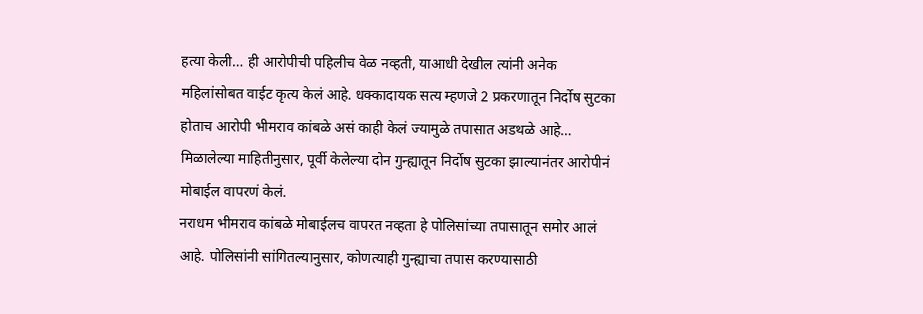हत्या केली… ही आरोपीची पहिलीच वेळ नव्हती, याआधी देखील त्यांनी अनेक महिलांसोबत वाईट कृत्य केलं आहे. धक्कादायक सत्य म्हणजे 2 प्रकरणातून निर्दोष सुटका होताच आरोपी भीमराव कांबळे असं काही केलं ज्यामुळे तपासात अडथळे आहे… मिळालेल्या माहितीनुसार, पूर्वी केलेल्या दोन गुन्ह्यातून निर्दोष सुटका झाल्यानंतर आरोपीनं मोबाईल वापरणं केलं.
नराधम भीमराव कांबळे मोबाईलच वापरत नव्हता हे पोलिसांच्या तपासातून समोर आलं आहे. पोलिसांनी सांगितल्यानुसार, कोणत्याही गुन्ह्याचा तपास करण्यासाठी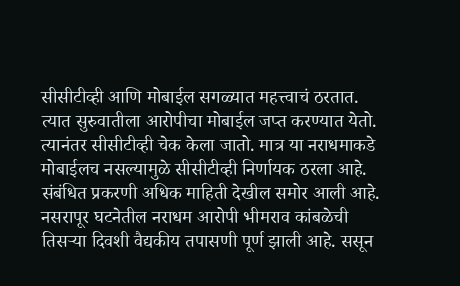सीसीटीव्ही आणि मोबाईल सगळ्यात महत्त्वाचं ठरतात. त्यात सुरुवातीला आरोपीचा मोबाईल जप्त करण्यात येतो. त्यानंतर सीसीटीव्ही चेक केला जातो. मात्र या नराधमाकडे मोबाईलच नसल्यामुळे सीसीटीव्ही निर्णायक ठरला आहे.
संबंधित प्रकरणी अधिक माहिती देखील समोर आली आहे. नसरापूर घटनेतील नराधम आरोपी भीमराव कांबळेची तिसऱ्या दिवशी वैद्यकीय तपासणी पूर्ण झाली आहे. ससून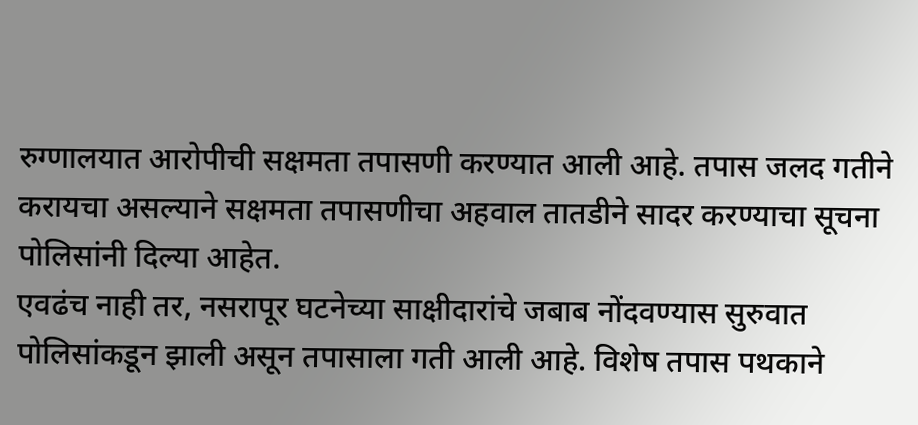रुग्णालयात आरोपीची सक्षमता तपासणी करण्यात आली आहे. तपास जलद गतीने करायचा असल्याने सक्षमता तपासणीचा अहवाल तातडीने सादर करण्याचा सूचना पोलिसांनी दिल्या आहेत.
एवढंच नाही तर, नसरापूर घटनेच्या साक्षीदारांचे जबाब नोंदवण्यास सुरुवात पोलिसांकडून झाली असून तपासाला गती आली आहे. विशेष तपास पथकाने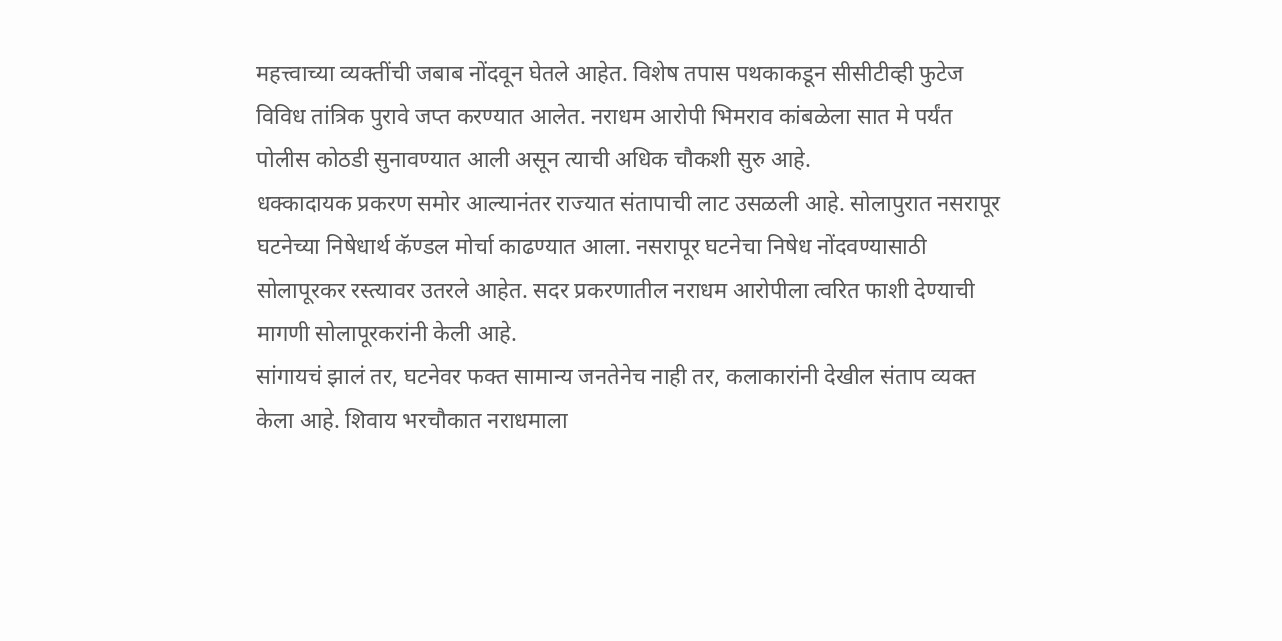महत्त्वाच्या व्यक्तींची जबाब नोंदवून घेतले आहेत. विशेष तपास पथकाकडून सीसीटीव्ही फुटेज विविध तांत्रिक पुरावे जप्त करण्यात आलेत. नराधम आरोपी भिमराव कांबळेला सात मे पर्यंत पोलीस कोठडी सुनावण्यात आली असून त्याची अधिक चौकशी सुरु आहे.
धक्कादायक प्रकरण समोर आल्यानंतर राज्यात संतापाची लाट उसळली आहे. सोलापुरात नसरापूर घटनेच्या निषेधार्थ कॅण्डल मोर्चा काढण्यात आला. नसरापूर घटनेचा निषेध नोंदवण्यासाठी सोलापूरकर रस्त्यावर उतरले आहेत. सदर प्रकरणातील नराधम आरोपीला त्वरित फाशी देण्याची मागणी सोलापूरकरांनी केली आहे.
सांगायचं झालं तर, घटनेवर फक्त सामान्य जनतेनेच नाही तर, कलाकारांनी देखील संताप व्यक्त केला आहे. शिवाय भरचौकात नराधमाला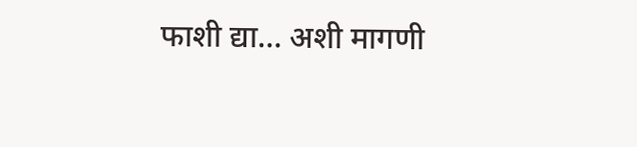फाशी द्या… अशी मागणी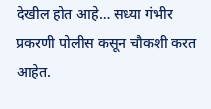देखील होत आहे… सध्या गंभीर प्रकरणी पोलीस कसून चौकशी करत आहेत.